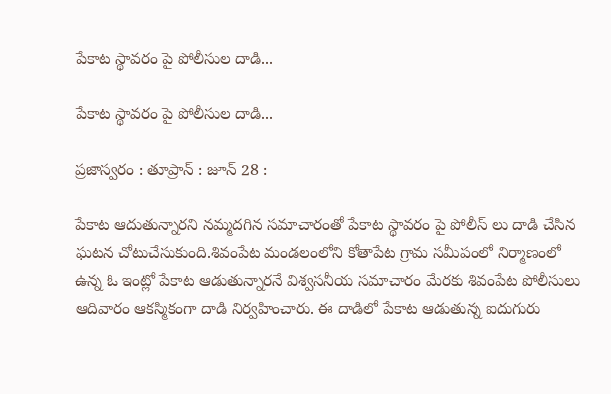పేకాట స్థావరం పై పోలీసుల దాడి...

పేకాట స్థావరం పై పోలీసుల దాడి...

ప్రజాస్వరం : తూప్రాన్ : జూన్ 28 :

పేకాట ఆదుతున్నారని నమ్మదగిన సమాచారంతో పేకాట స్థావరం పై పోలీస్ లు దాడి చేసిన ఘటన చోటుచేసుకుంది.శివంపేట మండలంలోని కోతాపేట గ్రామ సమీపంలో నిర్మాణంలో ఉన్న ఓ ఇంట్లో పేకాట ఆడుతున్నారనే విశ్వసనీయ సమాచారం మేరకు శివంపేట పోలీసులు ఆదివారం ఆకస్మికంగా దాడి నిర్వహించారు. ఈ దాడిలో పేకాట ఆడుతున్న ఐదుగురు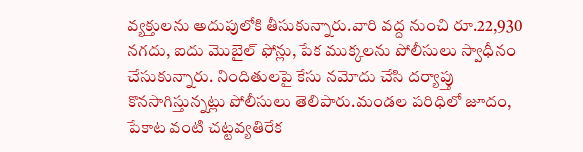వ్యక్తులను అదుపులోకి తీసుకున్నారు.వారి వద్ద నుంచి రూ.22,930 నగదు, ఐదు మొబైల్ ఫోన్లు, పేక ముక్కలను పోలీసులు స్వాధీనం చేసుకున్నారు. నిందితులపై కేసు నమోదు చేసి దర్యాప్తు కొనసాగిస్తున్నట్లు పోలీసులు తెలిపారు.మండల పరిధిలో జూదం, పేకాట వంటి చట్టవ్యతిరేక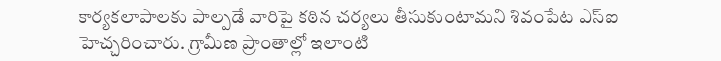కార్యకలాపాలకు పాల్పడే వారిపై కఠిన చర్యలు తీసుకుంటామని శివంపేట ఎస్‌ఐ హెచ్చరించారు. గ్రామీణ ప్రాంతాల్లో ఇలాంటి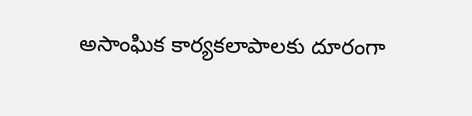అసాంఘిక కార్యకలాపాలకు దూరంగా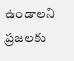ఉండాలని ప్రజలకు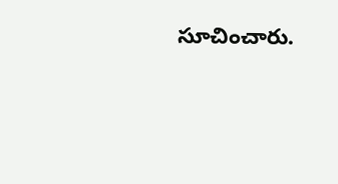సూచించారు.